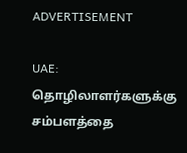ADVERTISEMENT

UAE: தொழிலாளர்களுக்கு சம்பளத்தை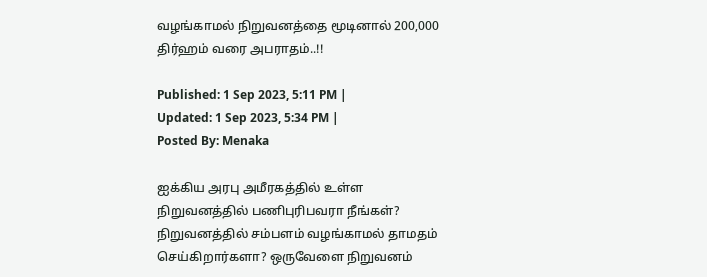வழங்காமல் நிறுவனத்தை மூடினால் 200,000 திர்ஹம் வரை அபராதம்..!!

Published: 1 Sep 2023, 5:11 PM |
Updated: 1 Sep 2023, 5:34 PM |
Posted By: Menaka

ஐக்கிய அரபு அமீரகத்தில் உள்ள நிறுவனத்தில் பணிபுரிபவரா நீங்கள்? நிறுவனத்தில் சம்பளம் வழங்காமல் தாமதம் செய்கிறார்களா? ஒருவேளை நிறுவனம்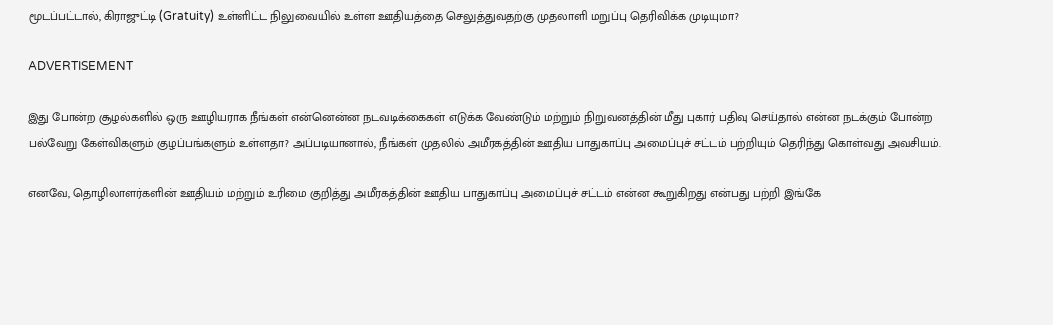மூடப்பட்டால், கிராஜுட்டி (Gratuity) உள்ளிட்ட நிலுவையில் உள்ள ஊதியத்தை செலுத்துவதற்கு முதலாளி மறுப்பு தெரிவிக்க முடியுமா?

ADVERTISEMENT

இது போன்ற சூழல்களில் ஒரு ஊழியராக நீங்கள் என்னென்ன நடவடிக்கைகள் எடுக்க வேண்டும் மற்றும் நிறுவனத்தின் மீது புகார் பதிவு செய்தால் என்ன நடக்கும் போன்ற பல்வேறு கேள்விகளும் குழப்பங்களும் உள்ளதா? அப்படியானால், நீங்கள் முதலில் அமீரகத்தின் ஊதிய பாதுகாப்பு அமைப்புச் சட்டம் பற்றியும் தெரிந்து கொள்வது அவசியம்.

எனவே, தொழிலாளர்களின் ஊதியம் மற்றும் உரிமை குறித்து அமீரகத்தின் ஊதிய பாதுகாப்பு அமைப்புச் சட்டம் என்ன கூறுகிறது என்பது பற்றி இங்கே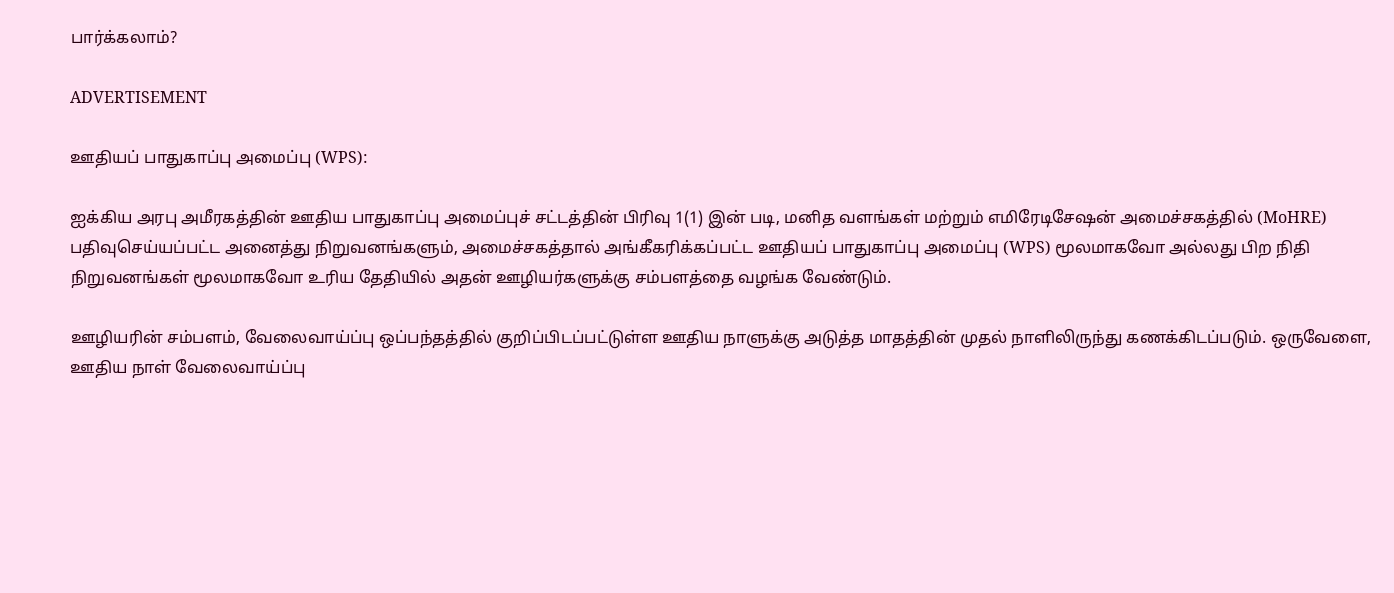பார்க்கலாம்?

ADVERTISEMENT

ஊதியப் பாதுகாப்பு அமைப்பு (WPS):

ஐக்கிய அரபு அமீரகத்தின் ஊதிய பாதுகாப்பு அமைப்புச் சட்டத்தின் பிரிவு 1(1) இன் படி, மனித வளங்கள் மற்றும் எமிரேடிசேஷன் அமைச்சகத்தில் (MoHRE) பதிவுசெய்யப்பட்ட அனைத்து நிறுவனங்களும், அமைச்சகத்தால் அங்கீகரிக்கப்பட்ட ஊதியப் பாதுகாப்பு அமைப்பு (WPS) மூலமாகவோ அல்லது பிற நிதி நிறுவனங்கள் மூலமாகவோ உரிய தேதியில் அதன் ஊழியர்களுக்கு சம்பளத்தை வழங்க வேண்டும்.

ஊழியரின் சம்பளம், வேலைவாய்ப்பு ஒப்பந்தத்தில் குறிப்பிடப்பட்டுள்ள ஊதிய நாளுக்கு அடுத்த மாதத்தின் முதல் நாளிலிருந்து கணக்கிடப்படும். ஒருவேளை, ஊதிய நாள் வேலைவாய்ப்பு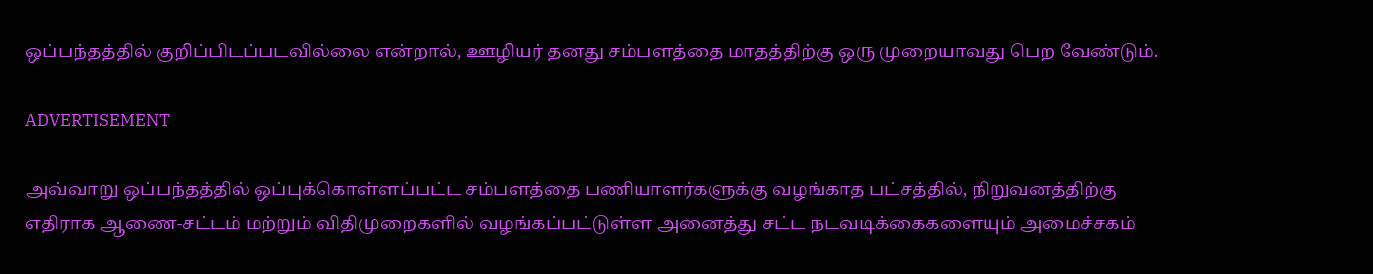ஒப்பந்தத்தில் குறிப்பிடப்படவில்லை என்றால், ஊழியர் தனது சம்பளத்தை மாதத்திற்கு ஒரு முறையாவது பெற வேண்டும்.

ADVERTISEMENT

அவ்வாறு ஒப்பந்தத்தில் ஒப்புக்கொள்ளப்பட்ட சம்பளத்தை பணியாளர்களுக்கு வழங்காத பட்சத்தில், நிறுவனத்திற்கு எதிராக ஆணை-சட்டம் மற்றும் விதிமுறைகளில் வழங்கப்பட்டுள்ள அனைத்து சட்ட நடவடிக்கைகளையும் அமைச்சகம்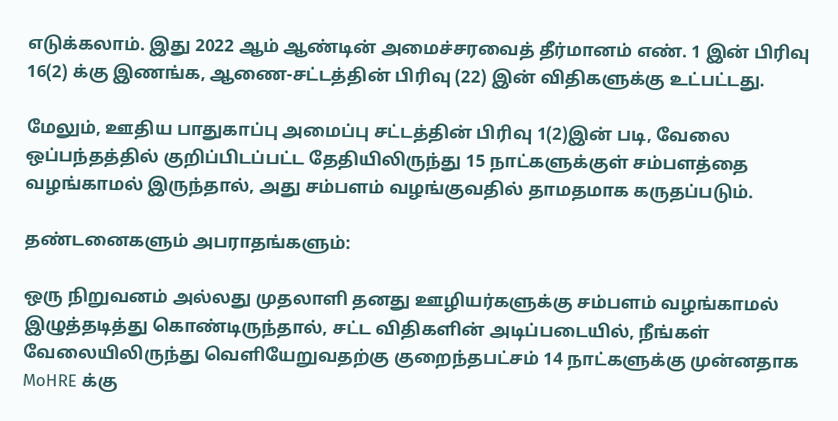எடுக்கலாம். இது 2022 ஆம் ஆண்டின் அமைச்சரவைத் தீர்மானம் எண். 1 இன் பிரிவு 16(2) க்கு இணங்க, ஆணை-சட்டத்தின் பிரிவு (22) இன் விதிகளுக்கு உட்பட்டது.

மேலும், ஊதிய பாதுகாப்பு அமைப்பு சட்டத்தின் பிரிவு 1(2)இன் படி, வேலை ஒப்பந்தத்தில் குறிப்பிடப்பட்ட தேதியிலிருந்து 15 நாட்களுக்குள் சம்பளத்தை வழங்காமல் இருந்தால், அது சம்பளம் வழங்குவதில் தாமதமாக கருதப்படும்.

தண்டனைகளும் அபராதங்களும்:

ஒரு நிறுவனம் அல்லது முதலாளி தனது ஊழியர்களுக்கு சம்பளம் வழங்காமல் இழுத்தடித்து கொண்டிருந்தால், சட்ட விதிகளின் அடிப்படையில், நீங்கள் வேலையிலிருந்து வெளியேறுவதற்கு குறைந்தபட்சம் 14 நாட்களுக்கு முன்னதாக MoHRE க்கு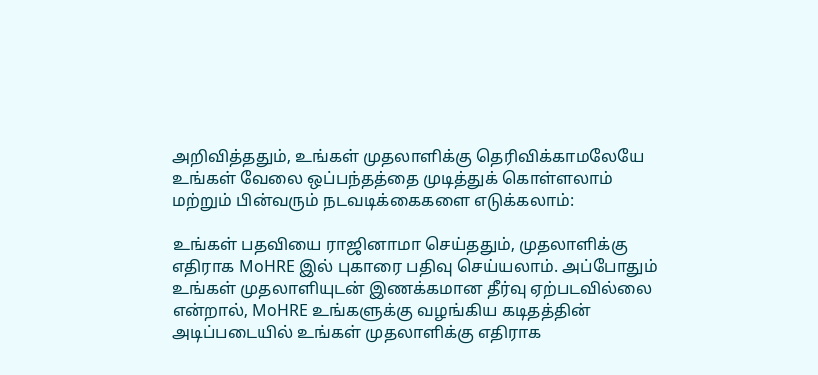அறிவித்ததும், உங்கள் முதலாளிக்கு தெரிவிக்காமலேயே உங்கள் வேலை ஒப்பந்தத்தை முடித்துக் கொள்ளலாம் மற்றும் பின்வரும் நடவடிக்கைகளை எடுக்கலாம்:

உங்கள் பதவியை ராஜினாமா செய்ததும், முதலாளிக்கு எதிராக MoHRE இல் புகாரை பதிவு செய்யலாம். அப்போதும் உங்கள் முதலாளியுடன் இணக்கமான தீர்வு ஏற்படவில்லை என்றால், MoHRE உங்களுக்கு வழங்கிய கடிதத்தின் அடிப்படையில் உங்கள் முதலாளிக்கு எதிராக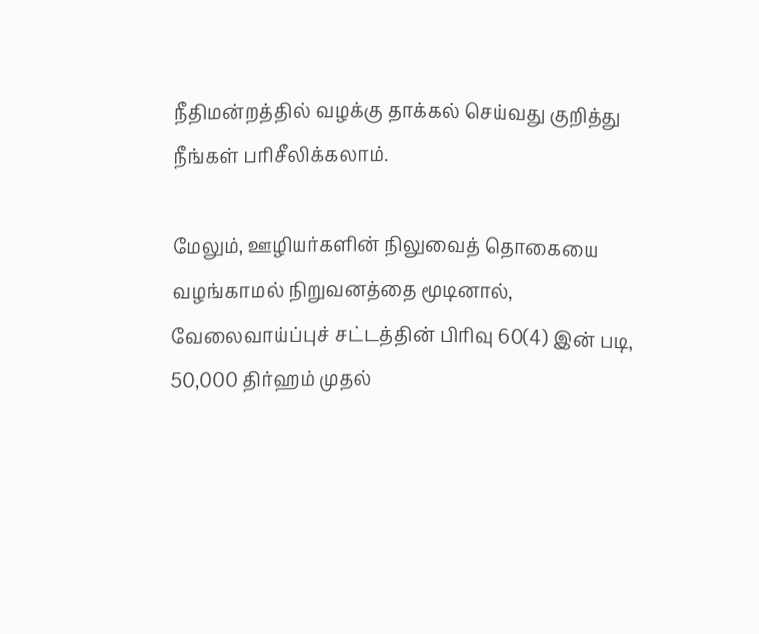நீதிமன்றத்தில் வழக்கு தாக்கல் செய்வது குறித்து நீங்கள் பரிசீலிக்கலாம்.

மேலும், ஊழியர்களின் நிலுவைத் தொகையை வழங்காமல் நிறுவனத்தை மூடினால், வேலைவாய்ப்புச் சட்டத்தின் பிரிவு 60(4) இன் படி, 50,000 திர்ஹம் முதல்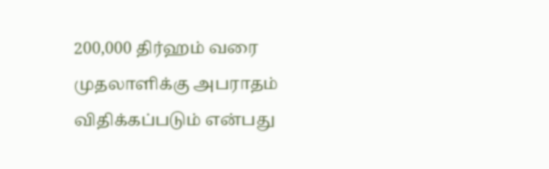200,000 திர்ஹம் வரை முதலாளிக்கு அபராதம் விதிக்கப்படும் என்பது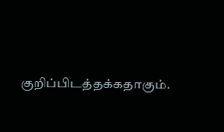குறிப்பிடத்தக்கதாகும்.